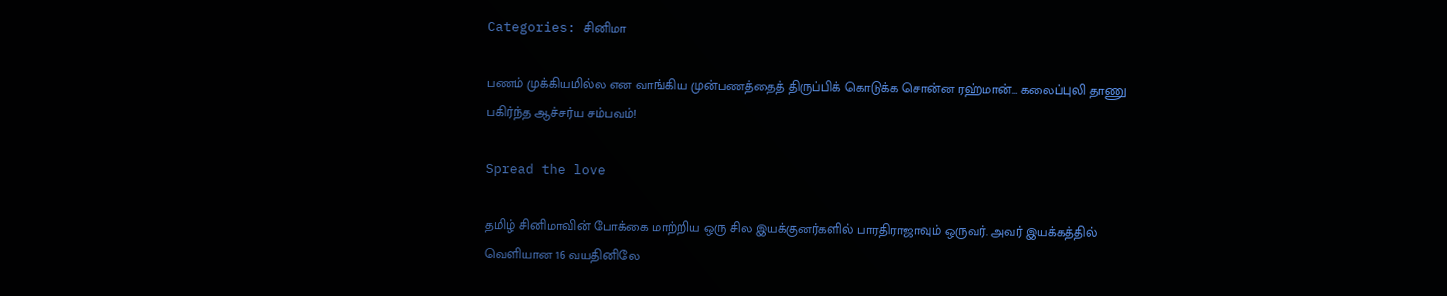Categories: சினிமா

பணம் முக்கியமில்ல என வாங்கிய முன்பணத்தைத் திருப்பிக் கொடுக்க சொன்ன ரஹ்மான்… கலைப்புலி தாணு பகிர்ந்த ஆச்சர்ய சம்பவம்!

Spread the love

தமிழ் சினிமாவின் போக்கை மாற்றிய ஒரு சில இயக்குனர்களில் பாரதிராஜாவும் ஒருவர். அவர் இயக்கத்தில் வெளியான 16 வயதினிலே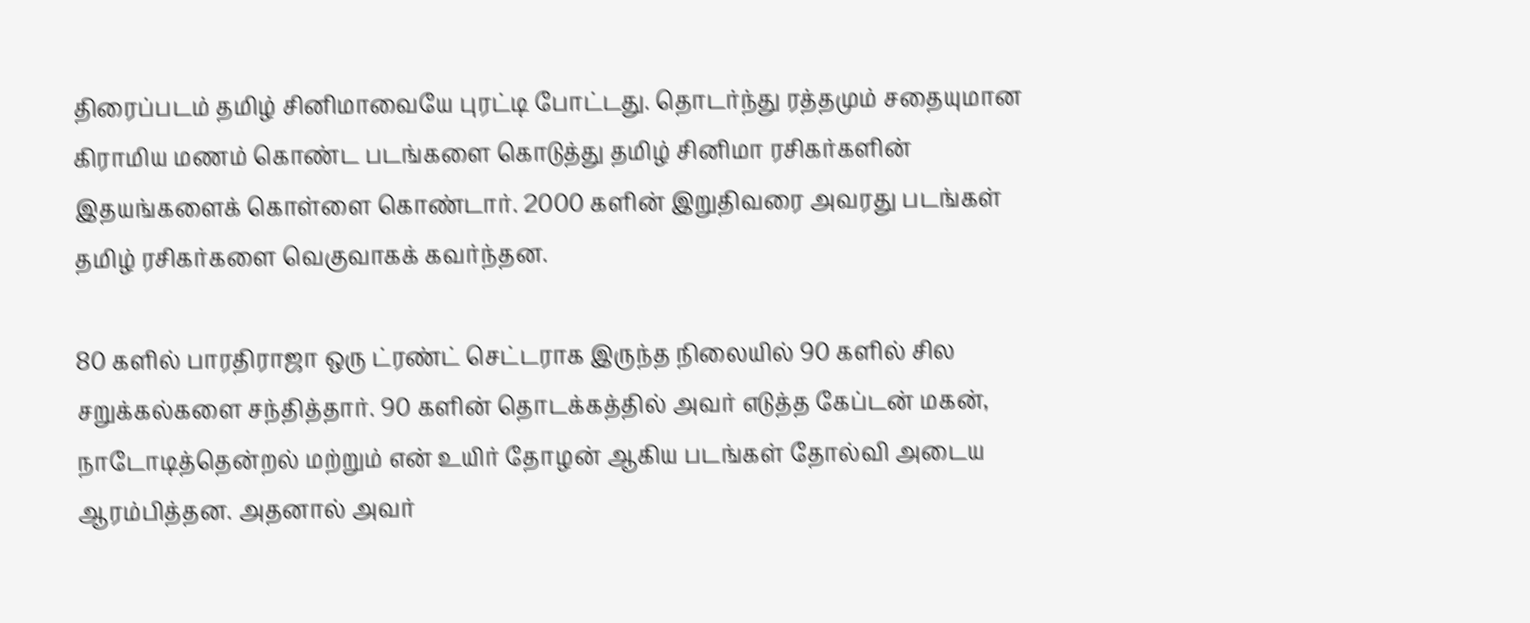திரைப்படம் தமிழ் சினிமாவையே புரட்டி போட்டது. தொடர்ந்து ரத்தமும் சதையுமான கிராமிய மணம் கொண்ட படங்களை கொடுத்து தமிழ் சினிமா ரசிகர்களின் இதயங்களைக் கொள்ளை கொண்டார். 2000 களின் இறுதிவரை அவரது படங்கள் தமிழ் ரசிகர்களை வெகுவாகக் கவர்ந்தன.

80 களில் பாரதிராஜா ஒரு ட்ரண்ட் செட்டராக இருந்த நிலையில் 90 களில் சில சறுக்கல்களை சந்தித்தார். 90 களின் தொடக்கத்தில் அவர் எடுத்த கேப்டன் மகன், நாடோடித்தென்றல் மற்றும் என் உயிர் தோழன் ஆகிய படங்கள் தோல்வி அடைய ஆரம்பித்தன. அதனால் அவர்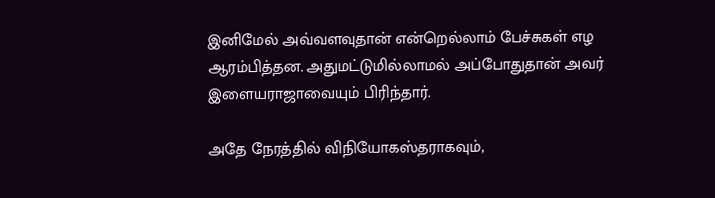இனிமேல் அவ்வளவுதான் என்றெல்லாம் பேச்சுகள் எழ ஆரம்பித்தன. அதுமட்டுமில்லாமல் அப்போதுதான் அவர் இளையராஜாவையும் பிரிந்தார்.

அதே நேரத்தில் விநியோகஸ்தராகவும்,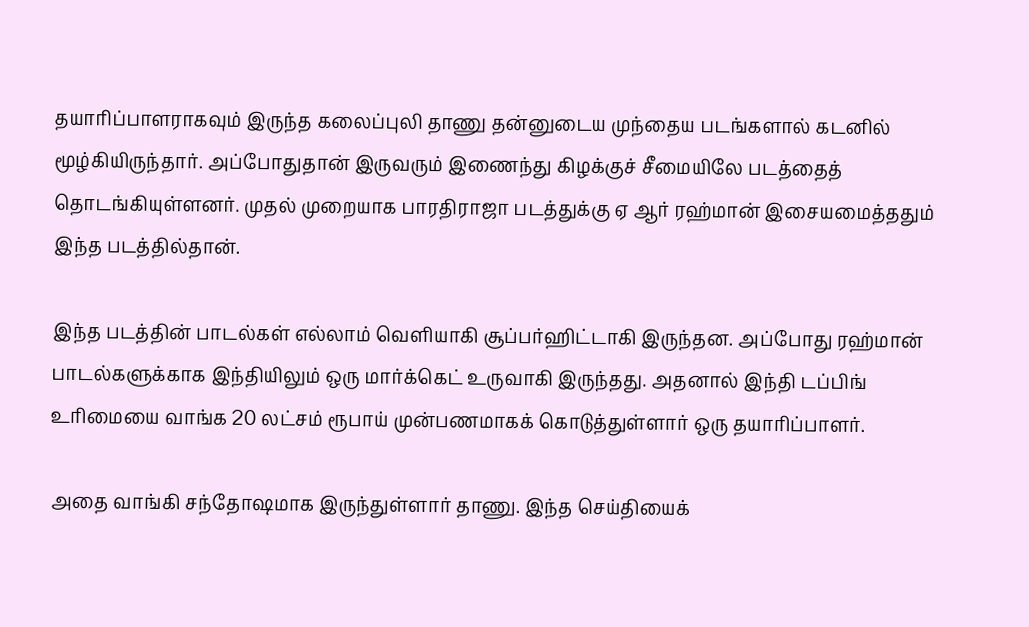தயாரிப்பாளராகவும் இருந்த கலைப்புலி தாணு தன்னுடைய முந்தைய படங்களால் கடனில் மூழ்கியிருந்தார். அப்போதுதான் இருவரும் இணைந்து கிழக்குச் சீமையிலே படத்தைத் தொடங்கியுள்ளனர். முதல் முறையாக பாரதிராஜா படத்துக்கு ஏ ஆர் ரஹ்மான் இசையமைத்ததும் இந்த படத்தில்தான்.

இந்த படத்தின் பாடல்கள் எல்லாம் வெளியாகி சூப்பர்ஹிட்டாகி இருந்தன. அப்போது ரஹ்மான் பாடல்களுக்காக இந்தியிலும் ஒரு மார்க்கெட் உருவாகி இருந்தது. அதனால் இந்தி டப்பிங் உரிமையை வாங்க 20 லட்சம் ரூபாய் முன்பணமாகக் கொடுத்துள்ளார் ஒரு தயாரிப்பாளர்.

அதை வாங்கி சந்தோஷமாக இருந்துள்ளார் தாணு. இந்த செய்தியைக்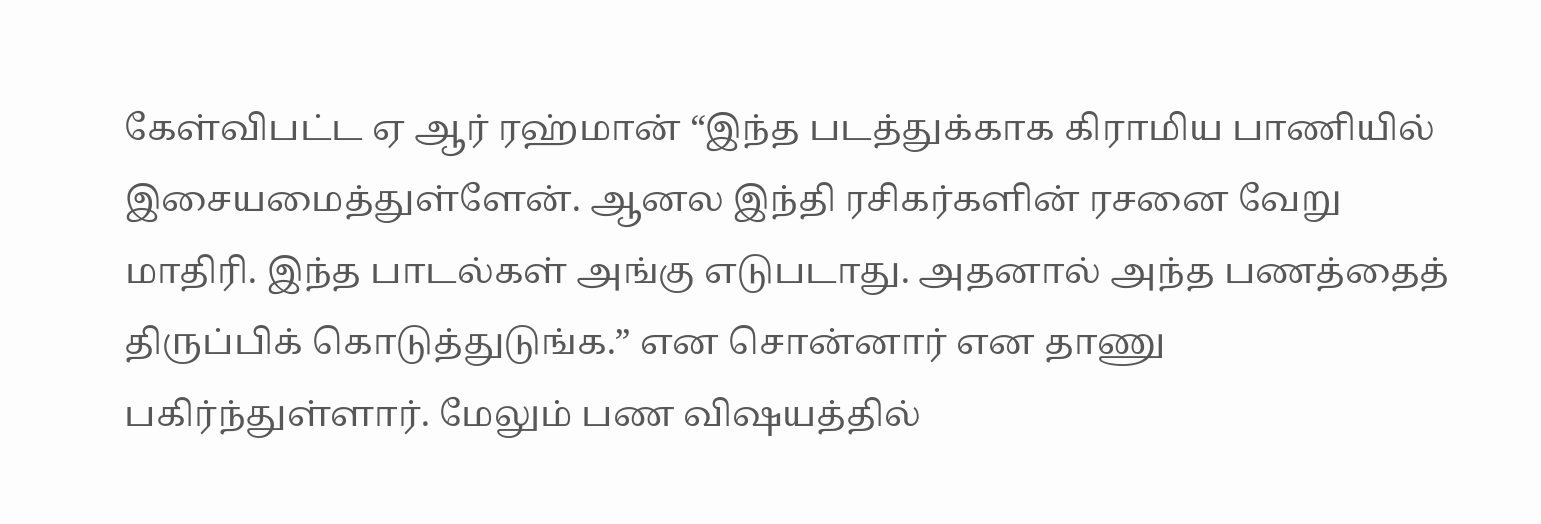கேள்விபட்ட ஏ ஆர் ரஹ்மான் “இந்த படத்துக்காக கிராமிய பாணியில் இசையமைத்துள்ளேன். ஆனல இந்தி ரசிகர்களின் ரசனை வேறு மாதிரி. இந்த பாடல்கள் அங்கு எடுபடாது. அதனால் அந்த பணத்தைத் திருப்பிக் கொடுத்துடுங்க.” என சொன்னார் என தாணு பகிர்ந்துள்ளார். மேலும் பண விஷயத்தில்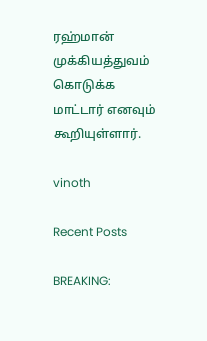ரஹ்மான் முக்கியத்துவம் கொடுக்க மாட்டார் எனவும் கூறியுள்ளார்.

vinoth

Recent Posts

BREAKING: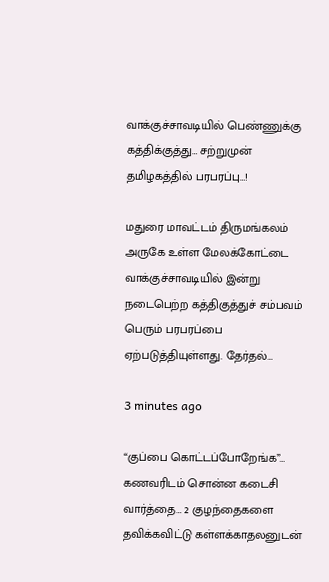வாக்குச்சாவடியில் பெண்ணுக்கு கத்திக்குத்து… சற்றுமுன் தமிழகத்தில் பரபரப்பு…!

மதுரை மாவட்டம் திருமங்கலம் அருகே உள்ள மேலக்கோட்டை வாக்குச்சாவடியில் இன்று நடைபெற்ற கத்திகுத்துச் சம்பவம் பெரும் பரபரப்பை ஏற்படுத்தியுள்ளது. தேர்தல்…

3 minutes ago

“குப்பை கொட்டப்போறேங்க”… கணவரிடம் சொன்ன கடைசி வார்த்தை… 2 குழந்தைகளை தவிக்கவிட்டு கள்ளக்காதலனுடன்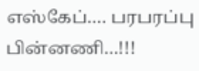எஸ்கேப்…. பரபரப்பு பின்னணி…!!!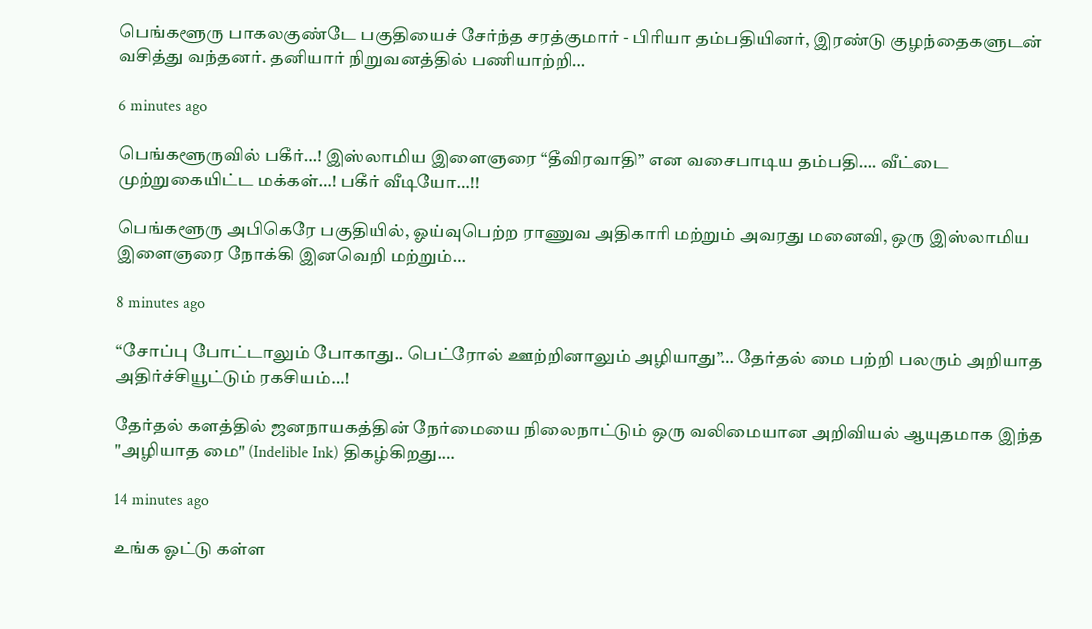பெங்களூரு பாகலகுண்டே பகுதியைச் சேர்ந்த சரத்குமார் - பிரியா தம்பதியினர், இரண்டு குழந்தைகளுடன் வசித்து வந்தனர். தனியார் நிறுவனத்தில் பணியாற்றி…

6 minutes ago

பெங்களூருவில் பகீர்…! இஸ்லாமிய இளைஞரை “தீவிரவாதி” என வசைபாடிய தம்பதி…. வீட்டை முற்றுகையிட்ட மக்கள்…! பகீர் வீடியோ…!!

பெங்களூரு அபிகெரே பகுதியில், ஓய்வுபெற்ற ராணுவ அதிகாரி மற்றும் அவரது மனைவி, ஒரு இஸ்லாமிய இளைஞரை நோக்கி இனவெறி மற்றும்…

8 minutes ago

“சோப்பு போட்டாலும் போகாது.. பெட்ரோல் ஊற்றினாலும் அழியாது”… தேர்தல் மை பற்றி பலரும் அறியாத அதிர்ச்சியூட்டும் ரகசியம்…!

தேர்தல் களத்தில் ஜனநாயகத்தின் நேர்மையை நிலைநாட்டும் ஒரு வலிமையான அறிவியல் ஆயுதமாக இந்த "அழியாத மை" (Indelible Ink) திகழ்கிறது.…

14 minutes ago

உங்க ஓட்டு கள்ள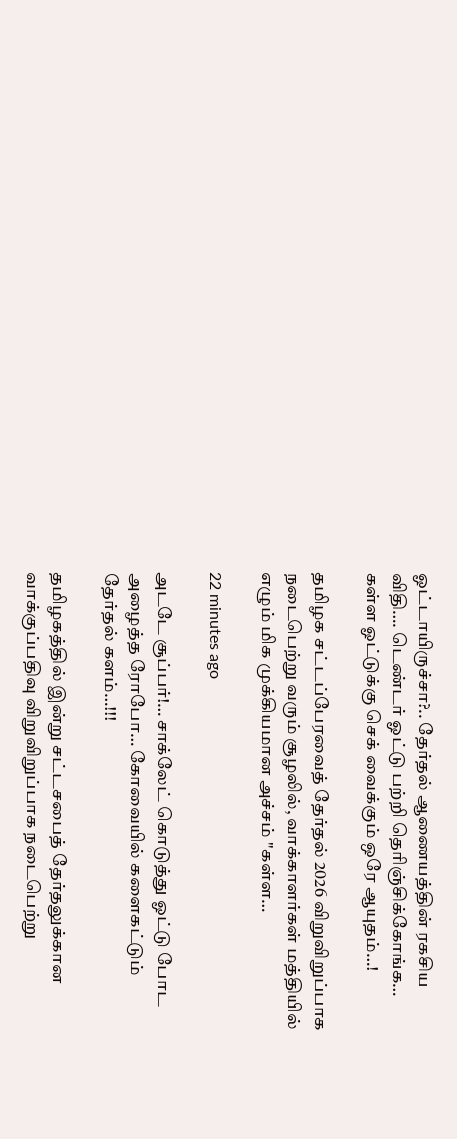ஓட்டாயிருச்சா?.. தேர்தல் ஆணையத்தின் ரகசிய விதி…. டெண்டர் ஓட்டு பற்றி தெரிஞ்சிக்கோங்க… கள்ள ஓட்டுக்கு செக் வைக்கும் ஒரே ஆயுதம்…!

தமிழக சட்டப்பேரவைத் தேர்தல் 2026 விறுவிறுப்பாக நடைபெற்று வரும் சூழலில், வாக்காளர்கள் மத்தியில் எழும் மிக முக்கியமான அச்சம் "கள்ள…

22 minutes ago

அடடே சூப்பர்!… சாக்லேட் கொடுத்து ஓட்டு போட அழைத்த ரோபோ… கோவையில் களைகட்டும் தேர்தல் களம்…!!!

தமிழகத்தில் இன்று சட்டசபைத் தேர்தலுக்கான வாக்குப்பதிவு விறுவிறுப்பாக நடைபெற்று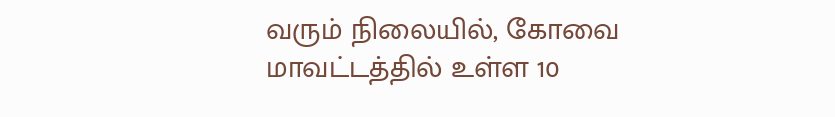வரும் நிலையில், கோவை மாவட்டத்தில் உள்ள 10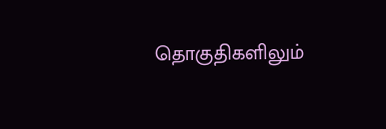தொகுதிகளிலும்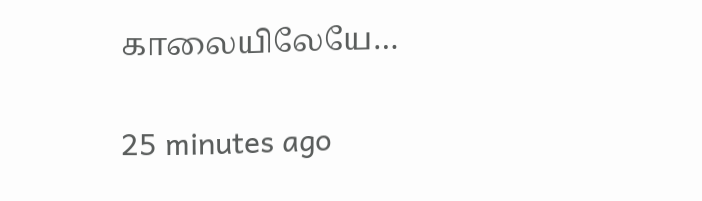காலையிலேயே…

25 minutes ago